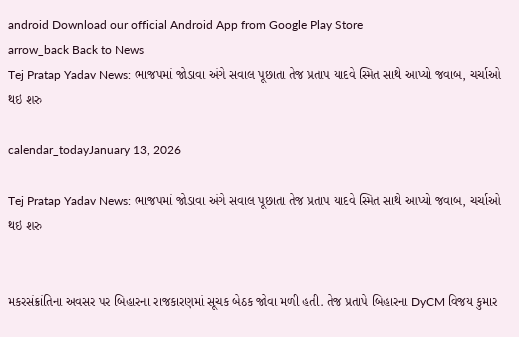android Download our official Android App from Google Play Store
arrow_back Back to News
Tej Pratap Yadav News: ભાજપમાં જોડાવા અંગે સવાલ પૂછાતા તેજ પ્રતાપ યાદવે સ્મિત સાથે આપ્યો જવાબ, ચર્ચાઓ થઇ શરુ

calendar_todayJanuary 13, 2026

Tej Pratap Yadav News: ભાજપમાં જોડાવા અંગે સવાલ પૂછાતા તેજ પ્રતાપ યાદવે સ્મિત સાથે આપ્યો જવાબ, ચર્ચાઓ થઇ શરુ


મકરસંક્રાંતિના અવસર પર બિહારના રાજકારણમાં સૂચક બેઠક જોવા મળી હતી. તેજ પ્રતાપે બિહારના DyCM વિજય કુમાર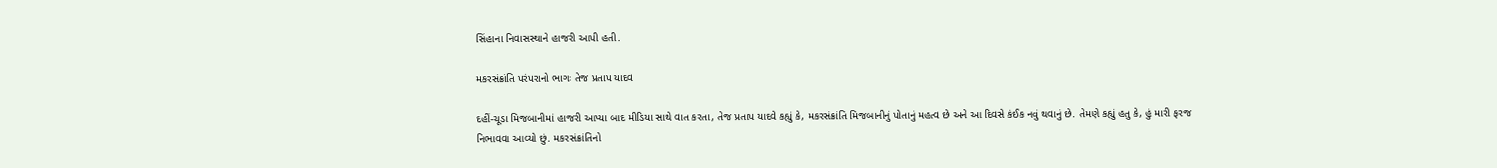સિંહાના નિવાસસ્થાને હાજરી આપી હતી.

મકરસંક્રાંતિ પરંપરાનો ભાગઃ તેજ પ્રતાપ યાદવ

દહીં-ચૂડા મિજબાનીમાં હાજરી આપ્યા બાદ મીડિયા સાથે વાત કરતા, તેજ પ્રતાપ યાદવે કહ્યું કે, મકરસંક્રાંતિ મિજબાનીનું પોતાનું મહત્વ છે અને આ દિવસે કંઈક નવું થવાનું છે. તેમણે કહ્યું હતુ કે, હું મારી ફરજ નિભાવવા આવ્યો છું. મકરસંક્રાંતિનો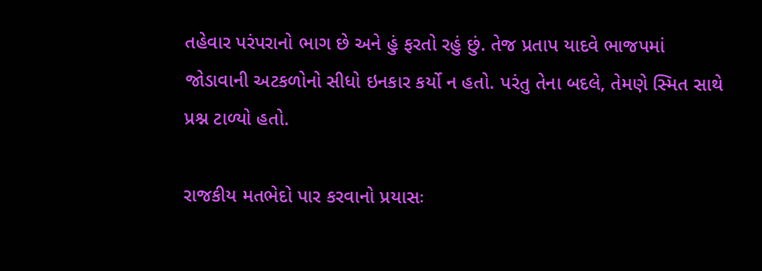તહેવાર પરંપરાનો ભાગ છે અને હું ફરતો રહું છું. તેજ પ્રતાપ યાદવે ભાજપમાં જોડાવાની અટકળોનો સીધો ઇનકાર કર્યો ન હતો. પરંતુ તેના બદલે, તેમણે સ્મિત સાથે પ્રશ્ન ટાળ્યો હતો.

રાજકીય મતભેદો પાર કરવાનો પ્રયાસઃ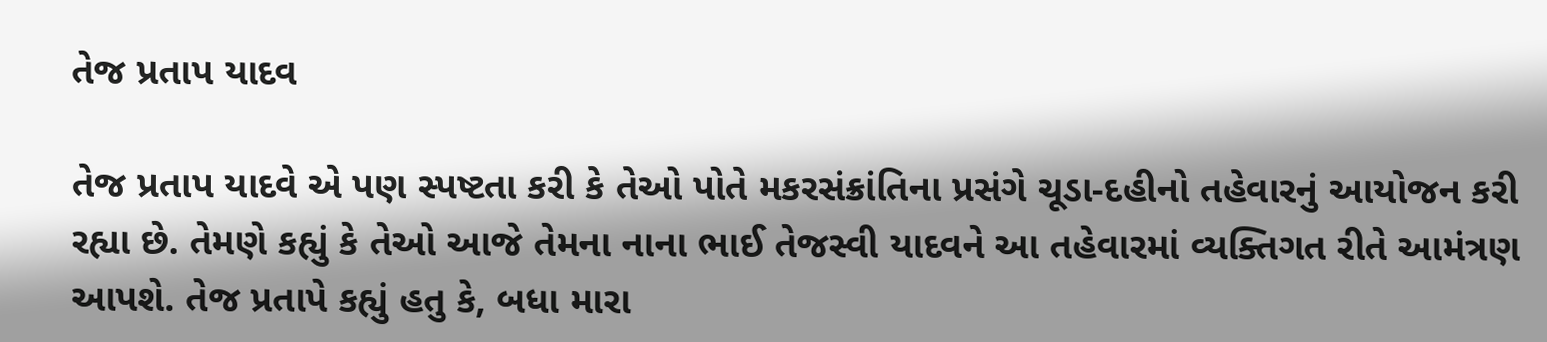તેજ પ્રતાપ યાદવ

તેજ પ્રતાપ યાદવે એ પણ સ્પષ્ટતા કરી કે તેઓ પોતે મકરસંક્રાંતિના પ્રસંગે ચૂડા-દહીનો તહેવારનું આયોજન કરી રહ્યા છે. તેમણે કહ્યું કે તેઓ આજે તેમના નાના ભાઈ તેજસ્વી યાદવને આ તહેવારમાં વ્યક્તિગત રીતે આમંત્રણ આપશે. તેજ પ્રતાપે કહ્યું હતુ કે, બધા મારા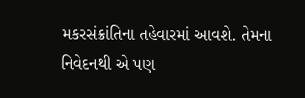મકરસંક્રાંતિના તહેવારમાં આવશે. તેમના નિવેદનથી એ પણ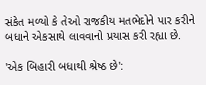સંકેત મળ્યો કે તેઓ રાજકીય મતભેદોને પાર કરીને બધાને એકસાથે લાવવાનો પ્રયાસ કરી રહ્યા છે.

'એક બિહારી બધાથી શ્રેષ્ઠ છે':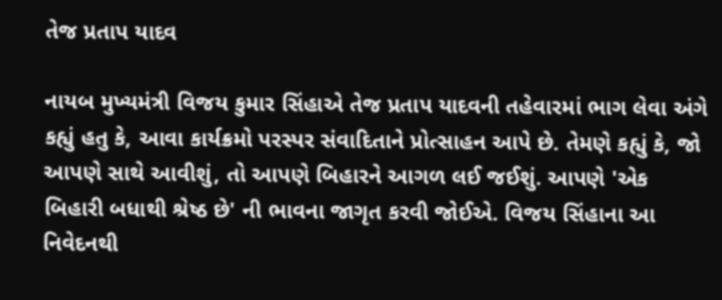તેજ પ્રતાપ યાદવ

નાયબ મુખ્યમંત્રી વિજય કુમાર સિંહાએ તેજ પ્રતાપ યાદવની તહેવારમાં ભાગ લેવા અંગે કહ્યું હતુ કે, આવા કાર્યક્રમો પરસ્પર સંવાદિતાને પ્રોત્સાહન આપે છે. તેમણે કહ્યું કે, જો આપણે સાથે આવીશું, તો આપણે બિહારને આગળ લઈ જઈશું. આપણે 'એક બિહારી બધાથી શ્રેષ્ઠ છે' ની ભાવના જાગૃત કરવી જોઈએ. વિજય સિંહાના આ નિવેદનથી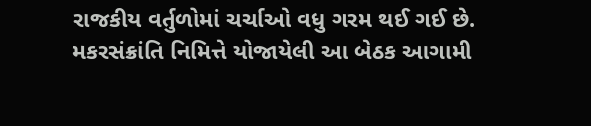રાજકીય વર્તુળોમાં ચર્ચાઓ વધુ ગરમ થઈ ગઈ છે. મકરસંક્રાંતિ નિમિત્તે યોજાયેલી આ બેઠક આગામી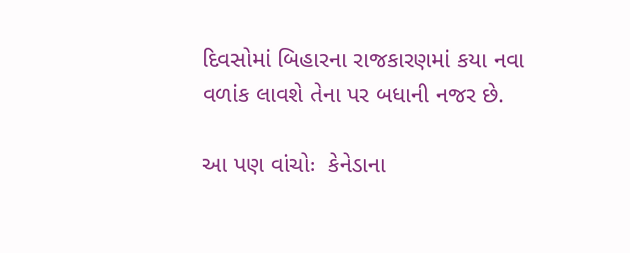દિવસોમાં બિહારના રાજકારણમાં કયા નવા વળાંક લાવશે તેના પર બધાની નજર છે.

આ પણ વાંચોઃ  કેનેડાના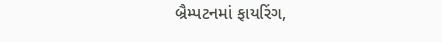બ્રૈમ્પટનમાં ફાયરિંગ,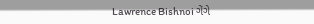Lawrence Bishnoi ગેંગે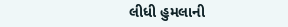લીધી હુમલાની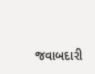જવાબદારી